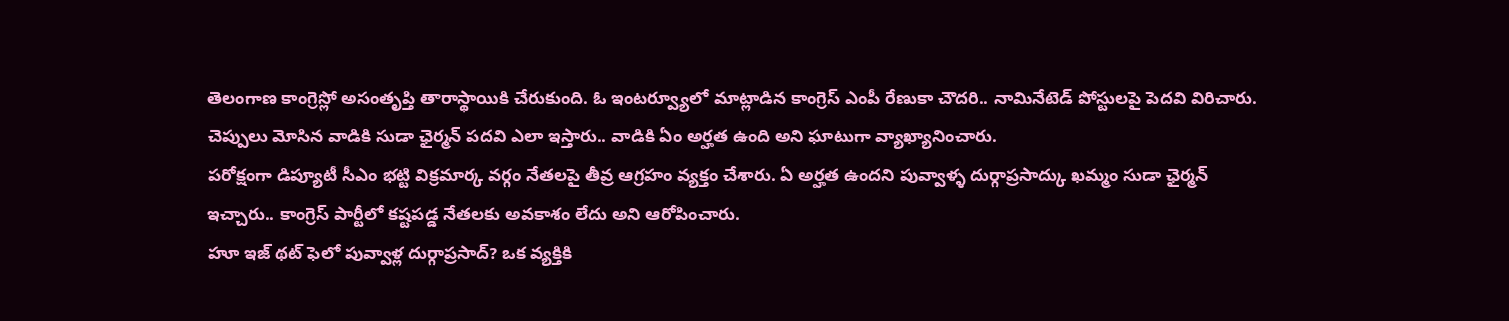తెలంగాణ కాంగ్రెస్లో అసంతృప్తి తారాస్థాయికి చేరుకుంది. ఓ ఇంటర్వ్యూలో మాట్లాడిన కాంగ్రెస్ ఎంపీ రేణుకా చౌదరి.. నామినేటెడ్ పోస్టులపై పెదవి విరిచారు. చెప్పులు మోసిన వాడికి సుడా ఛైర్మన్ పదవి ఎలా ఇస్తారు.. వాడికి ఏం అర్హత ఉంది అని ఘాటుగా వ్యాఖ్యానించారు.
పరోక్షంగా డిప్యూటీ సీఎం భట్టి విక్రమార్క వర్గం నేతలపై తీవ్ర ఆగ్రహం వ్యక్తం చేశారు. ఏ అర్హత ఉందని పువ్వాళ్ళ దుర్గాప్రసాద్కు ఖమ్మం సుడా ఛైర్మన్ ఇచ్చారు.. కాంగ్రెస్ పార్టీలో కష్టపడ్డ నేతలకు అవకాశం లేదు అని ఆరోపించారు.
హూ ఇజ్ థట్ ఫెలో పువ్వాళ్ల దుర్గాప్రసాద్? ఒక వ్యక్తికి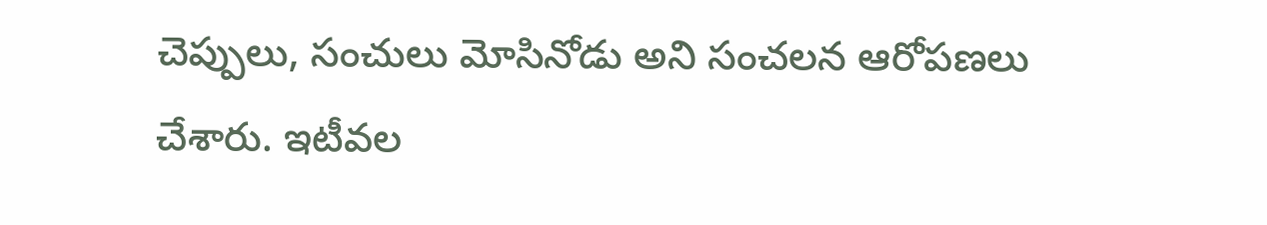చెప్పులు, సంచులు మోసినోడు అని సంచలన ఆరోపణలు చేశారు. ఇటీవల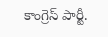కాంగ్రెస్ పార్టీ.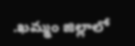.ఖమ్మం జిల్లాలో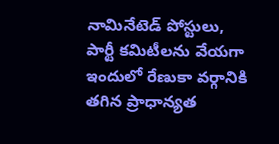నామినేటెడ్ పోస్టులు, పార్టీ కమిటీలను వేయగా ఇందులో రేణుకా వర్గానికి తగిన ప్రాధాన్యత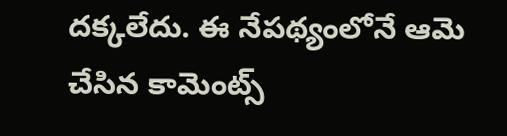దక్కలేదు. ఈ నేపథ్యంలోనే ఆమె చేసిన కామెంట్స్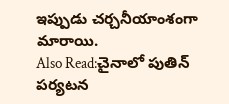ఇప్పుడు చర్చనీయాంశంగా మారాయి.
Also Read:చైనాలో పుతిన్ పర్యటన